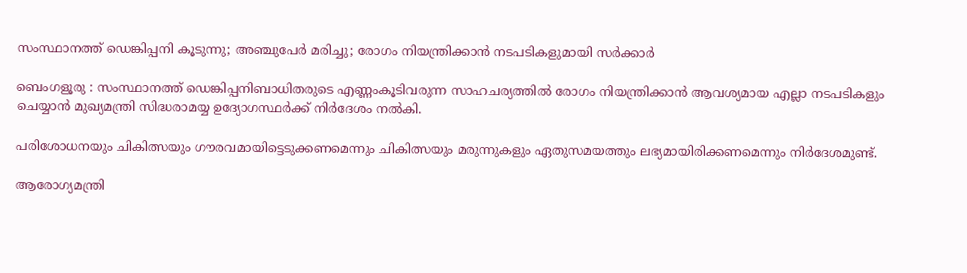സംസ്ഥാനത്ത് ഡെങ്കിപ്പനി കൂടുന്നു; അഞ്ചുപേർ മരിച്ചു; രോഗം നിയന്ത്രിക്കാൻ നടപടികളുമായി സർക്കാർ

ബെംഗളൂരു : സംസ്ഥാനത്ത് ഡെങ്കിപ്പനിബാധിതരുടെ എണ്ണംകൂടിവരുന്ന സാഹചര്യത്തിൽ രോഗം നിയന്ത്രിക്കാൻ ആവശ്യമായ എല്ലാ നടപടികളും ചെയ്യാൻ മുഖ്യമന്ത്രി സിദ്ധരാമയ്യ ഉദ്യോഗസ്ഥർക്ക് നിർദേശം നൽകി.

പരിശോധനയും ചികിത്സയും ഗൗരവമായിട്ടെടുക്കണമെന്നും ചികിത്സയും മരുന്നുകളും ഏതുസമയത്തും ലഭ്യമായിരിക്കണമെന്നും നിർദേശമുണ്ട്.

ആരോഗ്യമന്ത്രി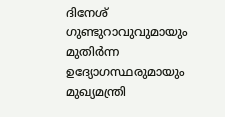ദിനേശ് ഗുണ്ടുറാവുവുമായും മുതിർന്ന ഉദ്യോഗസ്ഥരുമായും മുഖ്യമന്ത്രി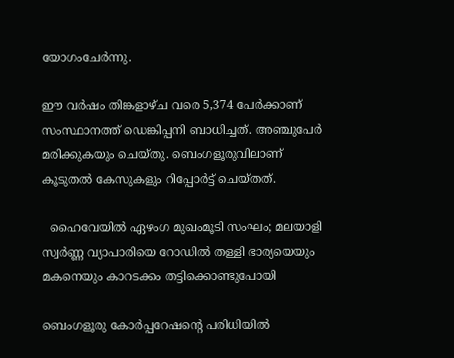യോഗംചേർന്നു.

ഈ വർഷം തിങ്കളാഴ്ച വരെ 5,374 പേർക്കാണ് സംസ്ഥാനത്ത് ഡെങ്കിപ്പനി ബാധിച്ചത്. അഞ്ചുപേർ മരിക്കുകയും ചെയ്തു. ബെംഗളൂരുവിലാണ് കൂടുതൽ കേസുകളും റിപ്പോർട്ട് ചെയ്തത്.

  ഹൈവേയിൽ ഏഴംഗ മുഖംമൂടി സംഘം; മലയാളി സ്വർണ്ണ വ്യാപാരിയെ റോഡിൽ തള്ളി ഭാര്യയെയും മകനെയും കാറടക്കം തട്ടിക്കൊണ്ടുപോയി

ബെംഗളൂരു കോർപ്പറേഷന്റെ പരിധിയിൽ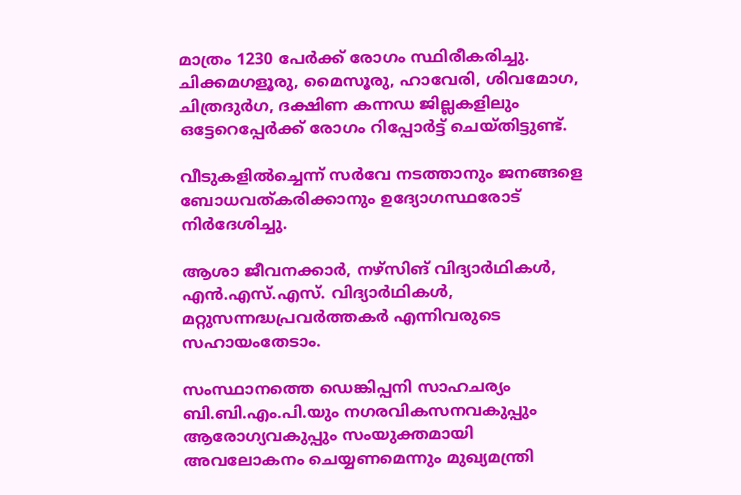മാത്രം 1230 പേർക്ക് രോഗം സ്ഥിരീകരിച്ചു. ചിക്കമഗളൂരു, മൈസൂരു, ഹാവേരി, ശിവമോഗ, ചിത്രദുർഗ, ദക്ഷിണ കന്നഡ ജില്ലകളിലും ഒട്ടേറെപ്പേർക്ക് രോഗം റിപ്പോർട്ട് ചെയ്തിട്ടുണ്ട്.

വീടുകളിൽച്ചെന്ന് സർവേ നടത്താനും ജനങ്ങളെ ബോധവത്കരിക്കാനും ഉദ്യോഗസ്ഥരോട് നിർദേശിച്ചു.

ആശാ ജീവനക്കാർ, നഴ്‌സിങ് വിദ്യാർഥികൾ, എൻ.എസ്.എസ്. വിദ്യാർഥികൾ, മറ്റുസന്നദ്ധപ്രവർത്തകർ എന്നിവരുടെ സഹായംതേടാം.

സംസ്ഥാനത്തെ ഡെങ്കിപ്പനി സാഹചര്യം ബി.ബി.എം.പി.യും നഗരവികസനവകുപ്പും ആരോഗ്യവകുപ്പും സംയുക്തമായി അവലോകനം ചെയ്യണമെന്നും മുഖ്യമന്ത്രി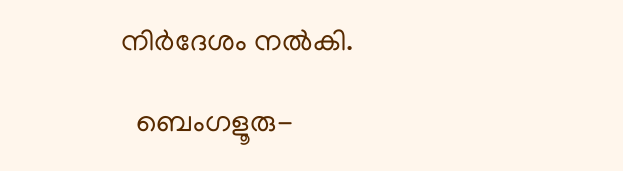നിർദേശം നൽകി.

  ബെംഗളൂരു-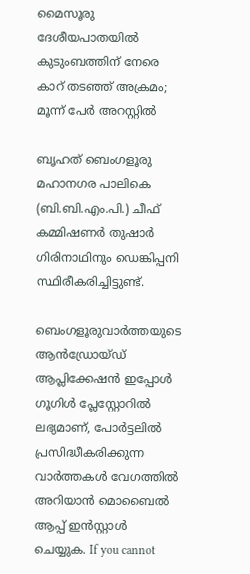മൈസൂരു ദേശീയപാതയിൽ കുടുംബത്തിന് നേരെ കാറ് തടഞ്ഞ് അക്രമം; മൂന്ന് പേർ അറസ്റ്റിൽ

ബൃഹത് ബെംഗളൂരു മഹാനഗര പാലികെ (ബി.ബി.എം.പി.) ചീഫ് കമ്മിഷണർ തുഷാർ ഗിരിനാഥിനും ഡെങ്കിപ്പനി സ്ഥിരീകരിച്ചിട്ടുണ്ട്.

ബെംഗളൂരുവാർത്തയുടെ ആൻഡ്രോയ്ഡ് ആപ്ലിക്കേഷൻ ഇപ്പോൾ ഗൂഗിൾ പ്ലേസ്റ്റോറിൽ ലഭ്യമാണ്, പോർട്ടലിൽ പ്രസിദ്ധീകരിക്കുന്ന വാർത്തകൾ വേഗത്തിൽ അറിയാൻ മൊബൈൽ ആപ്പ് ഇൻസ്റ്റാൾ ചെയ്യുക. If you cannot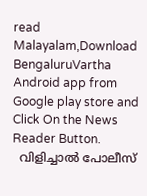read Malayalam,Download BengaluruVartha Android app from Google play store and Click On the News Reader Button.
  വിളിച്ചാൽ പോലീസ്‌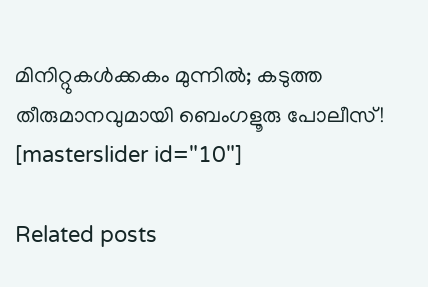മിനിറ്റുകൾക്കകം മുന്നിൽ; കടുത്ത തീരുമാനവുമായി ബെംഗളൂരു പോലീസ്!
[masterslider id="10"]

Related posts